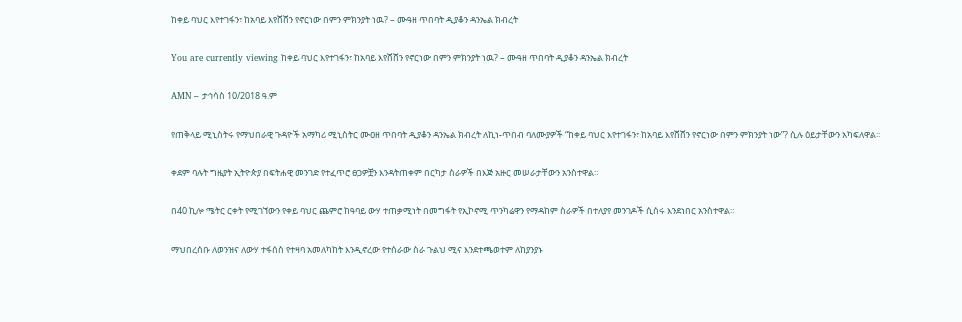ከቀይ ባህር እየተገፋን፣ ከአባይ እየሸሸን የኖርነው በምን ምክንያት ነዉ? – ሙዓዘ ጥበባት ዲያቆን ዳንኤል ክብረት

You are currently viewing ከቀይ ባህር እየተገፋን፣ ከአባይ እየሸሸን የኖርነው በምን ምክንያት ነዉ? – ሙዓዘ ጥበባት ዲያቆን ዳንኤል ክብረት

AMN – ታኅሳስ 10/2018 ዓ.ም

የጠቅላይ ሚኒስትሩ የማህበራዊ ጉዳዮች አማካሪ ሚኒስትር ሙዐዘ ጥበባት ዲያቆን ዳንኤል ክብረት ለኪነ-ጥበብ ባለሙያዎች “ከቀይ ባህር እየተገፋን፣ ከአባይ እየሸሸን የኖርነው በምን ምክንያት ነው”? ሲሉ ዕይታቸውን አካፍለዋል።

ቀደም ባሉት ግዜያት ኢትዮጵያ በፍትሐዊ መንገድ የተፈጥሮ ፀጋዎቿን እንዳትጠቀም በርካታ ስራዎች በእጅ አዙር መሠራታቸውን አንስተዋል።

በ40 ኪሎ ሜትር ርቀት የሚገኘውን የቀይ ባህር ጨምሮ ከዓባይ ውሃ ተጠቃሚነት በመግፋት የኢኮኖሚ ጥንካሬዋን የማዳከም ስራዎች በተለያየ መንገዶች ሲሰሩ እንደነበር አንስተዋል።

ማህበረሰቡ ለወንዝና ለውሃ ተፋሰስ የተዛባ አመለካከት እንዲኖረው የተሰራው ስራ ጉልህ ሚና እንደተጫወተም ለከያንያኑ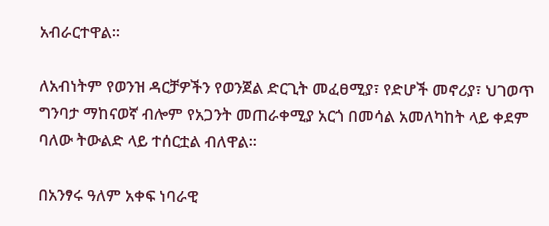አብራርተዋል።

ለአብነትም የወንዝ ዳርቻዎችን የወንጀል ድርጊት መፈፀሚያ፣ የድሆች መኖሪያ፣ ህገወጥ ግንባታ ማከናወኛ ብሎም የአጋንት መጠራቀሚያ አርጎ በመሳል አመለካከት ላይ ቀደም ባለው ትውልድ ላይ ተሰርቷል ብለዋል።

በአንፃሩ ዓለም አቀፍ ነባራዊ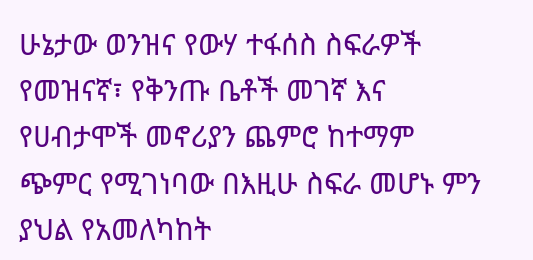ሁኔታው ወንዝና የውሃ ተፋሰስ ስፍራዎች የመዝናኛ፣ የቅንጡ ቤቶች መገኛ እና የሀብታሞች መኖሪያን ጨምሮ ከተማም ጭምር የሚገነባው በእዚሁ ስፍራ መሆኑ ምን ያህል የአመለካከት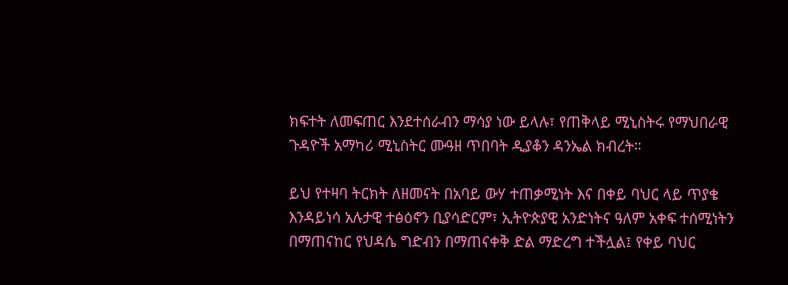ክፍተት ለመፍጠር እንደተሰራብን ማሳያ ነው ይላሉ፣ የጠቅላይ ሚኒስትሩ የማህበራዊ ጉዳዮች አማካሪ ሚኒስትር ሙዓዘ ጥበባት ዲያቆን ዳንኤል ክብረት።

ይህ የተዛባ ትርክት ለዘመናት በአባይ ውሃ ተጠቃሚነት እና በቀይ ባህር ላይ ጥያቄ እንዳይነሳ አሉታዊ ተፅዕኖን ቢያሳድርም፣ ኢትዮጵያዊ አንድነትና ዓለም አቀፍ ተሰሚነትን በማጠናከር የህዳሴ ግድብን በማጠናቀቅ ድል ማድረግ ተችሏል፤ የቀይ ባህር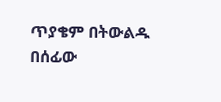ጥያቄም በትውልዱ በሰፊው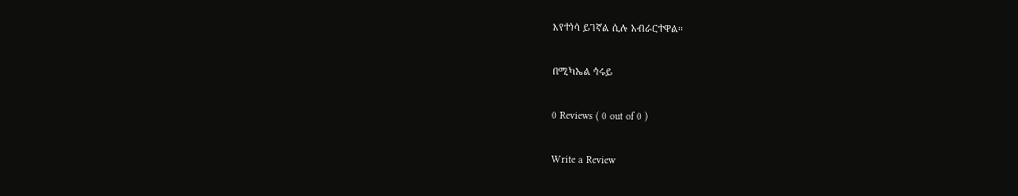እየተነሳ ይገኛል ሲሉ አብራርተዋል።

በሚካኤል ኅሩይ

0 Reviews ( 0 out of 0 )

Write a Review